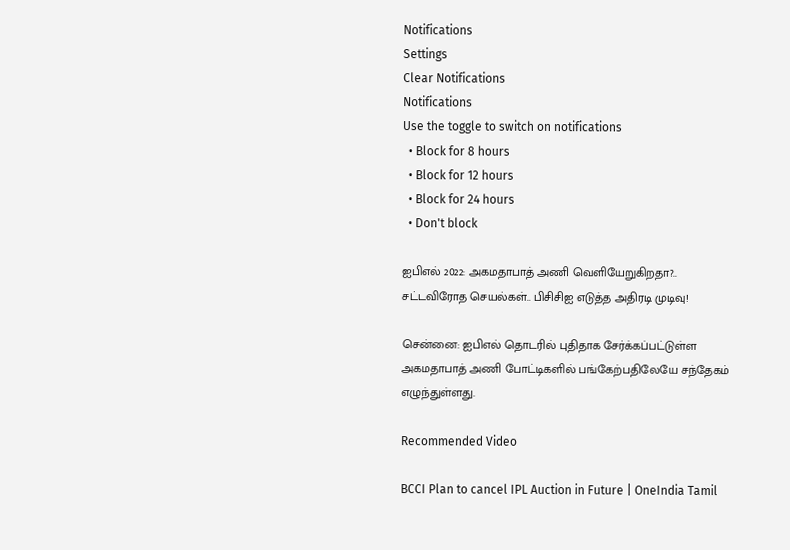Notifications
Settings
Clear Notifications
Notifications
Use the toggle to switch on notifications
  • Block for 8 hours
  • Block for 12 hours
  • Block for 24 hours
  • Don't block

ஐபிஎல் 2022: அகமதாபாத் அணி வெளியேறுகிறதா?.. சட்டவிரோத செயல்கள்.. பிசிசிஐ எடுத்த அதிரடி முடிவு!

சென்னை: ஐபிஎல் தொடரில் புதிதாக சேர்க்கப்பட்டுள்ள அகமதாபாத் அணி போட்டிகளில் பங்கேற்பதிலேயே சந்தேகம் எழுந்துள்ளது.

Recommended Video

BCCI Plan to cancel IPL Auction in Future | OneIndia Tamil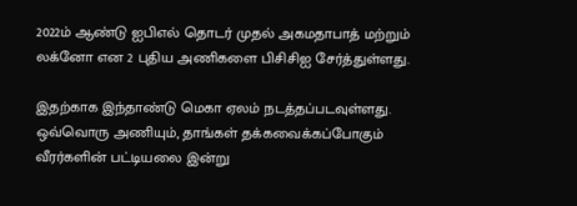2022ம் ஆண்டு ஐபிஎல் தொடர் முதல் அகமதாபாத் மற்றும் லக்னோ என 2 புதிய அணிகளை பிசிசிஐ சேர்த்துள்ளது.

இதற்காக இந்தாண்டு மெகா ஏலம் நடத்தப்படவுள்ளது. ஒவ்வொரு அணியும், தாங்கள் தக்கவைக்கப்போகும் வீரர்களின் பட்டியலை இன்று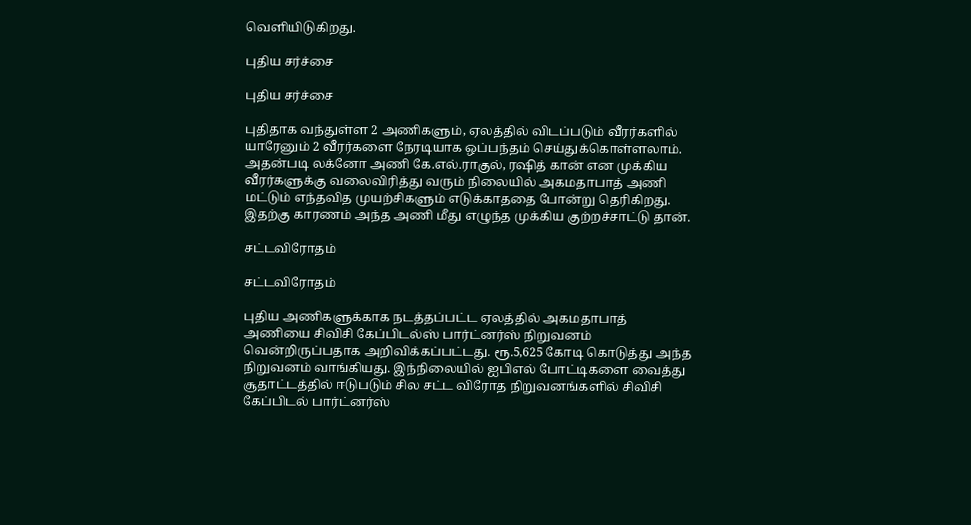வெளியிடுகிறது.

புதிய சர்ச்சை

புதிய சர்ச்சை

புதிதாக வந்துள்ள 2 அணிகளும், ஏலத்தில் விடப்படும் வீரர்களில் யாரேனும் 2 வீரர்களை நேரடியாக ஒப்பந்தம் செய்துக்கொள்ளலாம். அதன்படி லக்னோ அணி கே.எல்.ராகுல், ரஷித் கான் என முக்கிய வீரர்களுக்கு வலைவிரித்து வரும் நிலையில் அகமதாபாத் அணி மட்டும் எந்தவித முயற்சிகளும் எடுக்காததை போன்று தெரிகிறது. இதற்கு காரணம் அந்த அணி மீது எழுந்த முக்கிய குற்றச்சாட்டு தான்.

சட்டவிரோதம்

சட்டவிரோதம்

புதிய அணிகளுக்காக நடத்தப்பட்ட ஏலத்தில் அகமதாபாத் அணியை சிவிசி கேப்பிடல்ஸ் பார்ட்னர்ஸ் நிறுவனம் வென்றிருப்பதாக அறிவிக்கப்பட்டது. ரூ.5,625 கோடி கொடுத்து அந்த நிறுவனம் வாங்கியது. இந்நிலையில் ஐபிஎல் போட்டிகளை வைத்து சூதாட்டத்தில் ஈடுபடும் சில சட்ட விரோத நிறுவனங்களில் சிவிசி கேப்பிடல் பார்ட்னர்ஸ்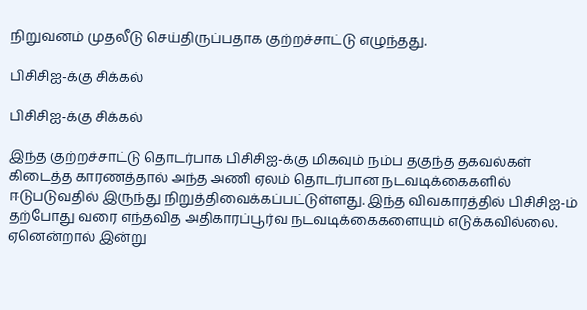நிறுவனம் முதலீடு செய்திருப்பதாக குற்றச்சாட்டு எழுந்தது.

பிசிசிஐ-க்கு சிக்கல்

பிசிசிஐ-க்கு சிக்கல்

இந்த குற்றச்சாட்டு தொடர்பாக பிசிசிஐ-க்கு மிகவும் நம்ப தகுந்த தகவல்கள் கிடைத்த காரணத்தால் அந்த அணி ஏலம் தொடர்பான நடவடிக்கைகளில் ஈடுபடுவதில் இருந்து நிறுத்திவைக்கப்பட்டுள்ளது. இந்த விவகாரத்தில் பிசிசிஐ-ம் தற்போது வரை எந்தவித அதிகாரப்பூர்வ நடவடிக்கைகளையும் எடுக்கவில்லை. ஏனென்றால் இன்று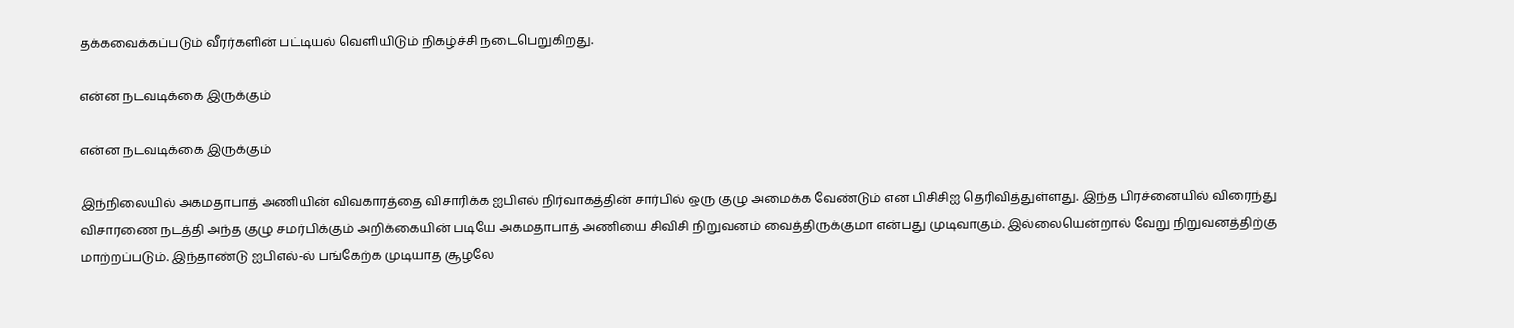தக்கவைக்கப்படும் வீரர்களின் பட்டியல் வெளியிடும் நிகழ்ச்சி நடைபெறுகிறது.

என்ன நடவடிக்கை இருக்கும்

என்ன நடவடிக்கை இருக்கும்

இந்நிலையில் அகமதாபாத் அணியின் விவகாரத்தை விசாரிக்க ஐபிஎல் நிர்வாகத்தின் சார்பில் ஒரு குழு அமைக்க வேண்டும் என பிசிசிஐ தெரிவித்துள்ளது. இந்த பிரச்னையில் விரைந்து விசாரணை நடத்தி அந்த குழு சமர்பிக்கும் அறிக்கையின் படியே அகமதாபாத் அணியை சிவிசி நிறுவனம் வைத்திருக்குமா என்பது முடிவாகும். இல்லையென்றால் வேறு நிறுவனத்திற்கு மாற்றப்படும். இந்தாண்டு ஐபிஎல்-ல் பங்கேற்க முடியாத சூழலே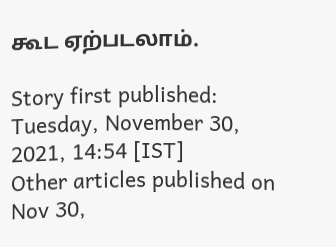கூட ஏற்படலாம்.

Story first published: Tuesday, November 30, 2021, 14:54 [IST]
Other articles published on Nov 30,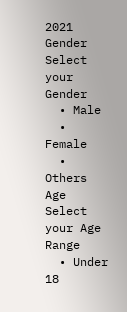2021
Gender
Select your Gender
  • Male
  • Female
  • Others
Age
Select your Age Range
  • Under 18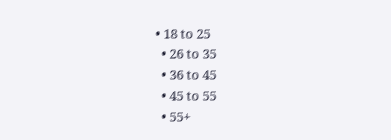• 18 to 25
  • 26 to 35
  • 36 to 45
  • 45 to 55
  • 55+